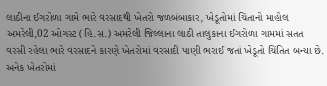લાઠીના ઈગરોળા ગામે ભારે વરસાદથી ખેતરો જળબંબાકાર, ખેડૂતોમાં ચિંતાનો માહોલ
અમરેલી,02 ઓગસ્ટ (હિ.સ.) અમરેલી જિલ્લાના લાઠી તાલુકાના ઈગરોળા ગામમાં સતત વરસી રહેલા ભારે વરસાદને કારણે ખેતરોમાં વરસાદી પાણી ભરાઈ જતાં ખેડૂતો ચિંતિત બન્યા છે. અનેક ખેતરોમાં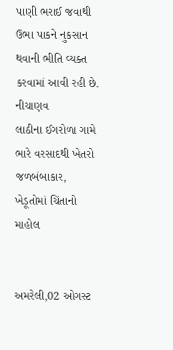પાણી ભરાઈ જવાથી ઉભા પાકને નુકસાન થવાની ભીતિ વ્યક્ત કરવામાં આવી રહી છે. નીચાણવ
લાઠીના ઈગરોળા ગામે ભારે વરસાદથી ખેતરો જળબંબાકાર, ખેડૂતોમાં ચિંતાનો માહોલ


અમરેલી,02 ઓગસ્ટ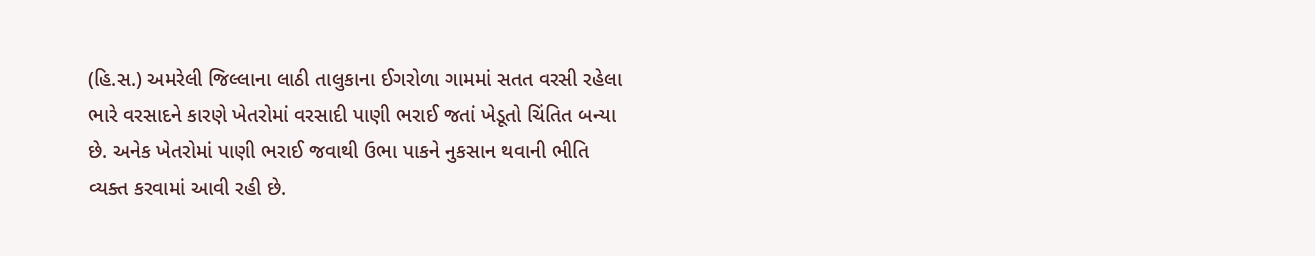(હિ.સ.) અમરેલી જિલ્લાના લાઠી તાલુકાના ઈગરોળા ગામમાં સતત વરસી રહેલા ભારે વરસાદને કારણે ખેતરોમાં વરસાદી પાણી ભરાઈ જતાં ખેડૂતો ચિંતિત બન્યા છે. અનેક ખેતરોમાં પાણી ભરાઈ જવાથી ઉભા પાકને નુકસાન થવાની ભીતિ વ્યક્ત કરવામાં આવી રહી છે.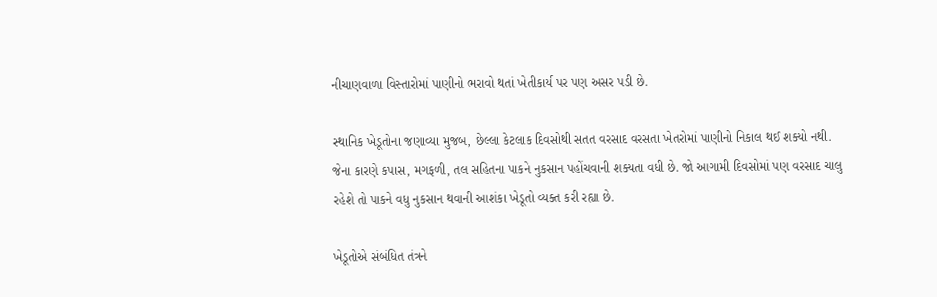નીચાણવાળા વિસ્તારોમાં પાણીનો ભરાવો થતાં ખેતીકાર્ય પર પણ અસર પડી છે.

સ્થાનિક ખેડૂતોના જણાવ્યા મુજબ, છેલ્લા કેટલાક દિવસોથી સતત વરસાદ વરસતા ખેતરોમાં પાણીનો નિકાલ થઈ શક્યો નથી. જેના કારણે કપાસ, મગફળી, તલ સહિતના પાકને નુકસાન પહોંચવાની શક્યતા વધી છે. જો આગામી દિવસોમાં પણ વરસાદ ચાલુ રહેશે તો પાકને વધુ નુકસાન થવાની આશંકા ખેડૂતો વ્યક્ત કરી રહ્યા છે.

ખેડૂતોએ સંબંધિત તંત્રને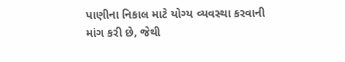પાણીના નિકાલ માટે યોગ્ય વ્યવસ્થા કરવાની માંગ કરી છે, જેથી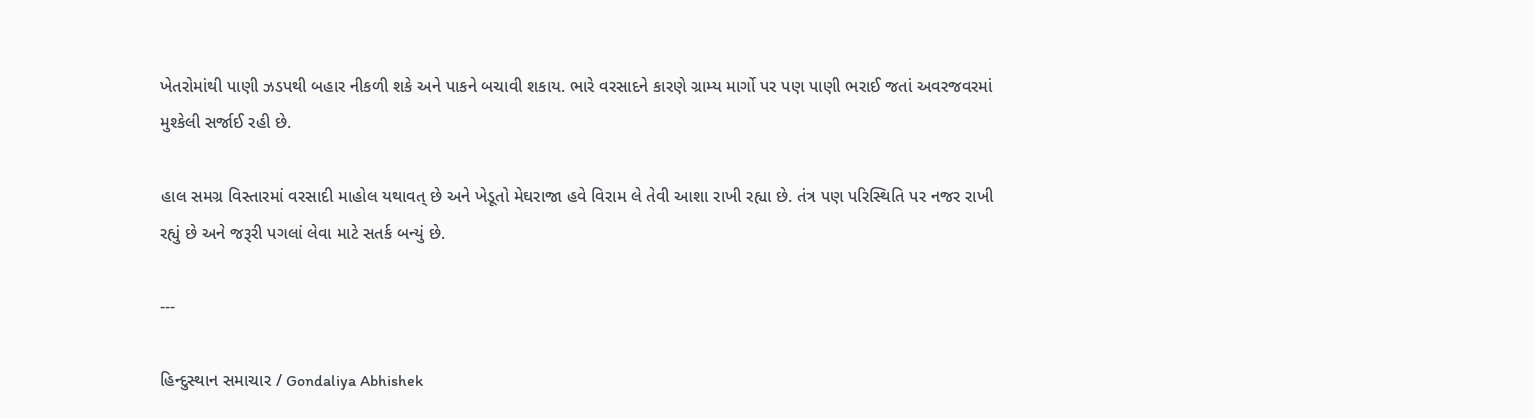ખેતરોમાંથી પાણી ઝડપથી બહાર નીકળી શકે અને પાકને બચાવી શકાય. ભારે વરસાદને કારણે ગ્રામ્ય માર્ગો પર પણ પાણી ભરાઈ જતાં અવરજવરમાં મુશ્કેલી સર્જાઈ રહી છે.

હાલ સમગ્ર વિસ્તારમાં વરસાદી માહોલ યથાવત્ છે અને ખેડૂતો મેઘરાજા હવે વિરામ લે તેવી આશા રાખી રહ્યા છે. તંત્ર પણ પરિસ્થિતિ પર નજર રાખી રહ્યું છે અને જરૂરી પગલાં લેવા માટે સતર્ક બન્યું છે.

---

હિન્દુસ્થાન સમાચાર / Gondaliya Abhishek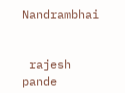Nandrambhai


 rajesh pande